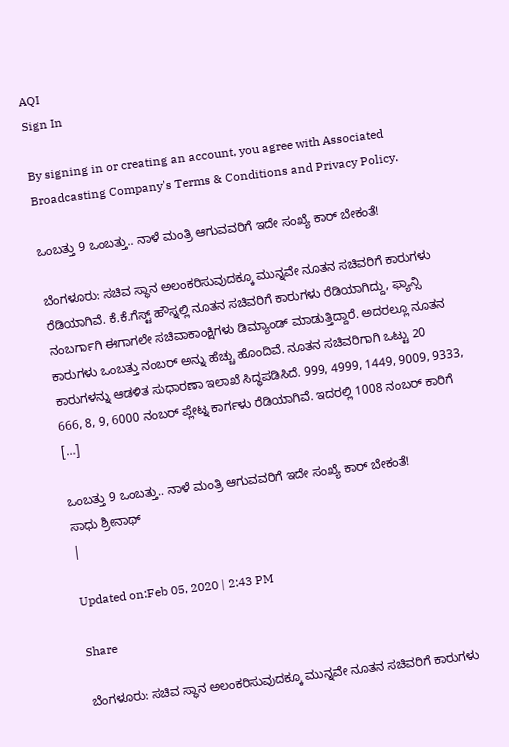AQI
Sign In

By signing in or creating an account, you agree with Associated Broadcasting Company's Terms & Conditions and Privacy Policy.

ಒಂಬತ್ತು 9 ಒಂಬತ್ತು.. ನಾಳೆ ಮಂತ್ರಿ ಆಗುವವರಿಗೆ ಇದೇ ಸಂಖ್ಯೆ ಕಾರ್ ಬೇಕಂತೆ!

ಬೆಂಗಳೂರು: ಸಚಿವ ಸ್ಥಾನ ಅಲಂಕರಿಸುವುದಕ್ಕೂ ಮುನ್ನವೇ ನೂತನ ಸಚಿವರಿಗೆ ಕಾರುಗಳು ರೆಡಿಯಾಗಿವೆ. ಕೆ.ಕೆ.ಗೆಸ್ಟ್ ಹೌಸ್ನಲ್ಲಿ ನೂತನ ಸಚಿವರಿಗೆ ಕಾರುಗಳು ರೆಡಿಯಾಗಿದ್ದು, ಫ್ಯಾನ್ಸಿ ನಂಬರ್ಗಾಗಿ ಈಗಾಗಲೇ ಸಚಿವಾಕಾಂಕ್ಷಿಗಳು ಡಿಮ್ಯಾಂಡ್ ಮಾಡುತ್ತಿದ್ದಾರೆ. ಅದರಲ್ಲೂ ನೂತನ ಕಾರುಗಳು ಒಂಬತ್ತು ನಂಬರ್ ಅನ್ನು ಹೆಚ್ಚು ಹೊಂದಿವೆ. ನೂತನ ಸಚಿವರಿಗಾಗಿ ಒಟ್ಟು 20 ಕಾರುಗಳನ್ನು ಆಡಳಿತ ಸುಧಾರಣಾ ಇಲಾಖೆ ಸಿದ್ಧಪಡಿಸಿದೆ. 999, 4999, 1449, 9009, 9333, 666, 8, 9, 6000 ನಂಬರ್ ಪ್ಲೇಟ್ನ ಕಾರ್ಗಳು ರೆಡಿಯಾಗಿವೆ. ಇದರಲ್ಲಿ 1008 ನಂಬರ್ ಕಾರಿಗೆ […]

ಒಂಬತ್ತು 9 ಒಂಬತ್ತು.. ನಾಳೆ ಮಂತ್ರಿ ಆಗುವವರಿಗೆ ಇದೇ ಸಂಖ್ಯೆ ಕಾರ್ ಬೇಕಂತೆ!
ಸಾಧು ಶ್ರೀನಾಥ್
|

Updated on:Feb 05, 2020 | 2:43 PM

Share

ಬೆಂಗಳೂರು: ಸಚಿವ ಸ್ಥಾನ ಅಲಂಕರಿಸುವುದಕ್ಕೂ ಮುನ್ನವೇ ನೂತನ ಸಚಿವರಿಗೆ ಕಾರುಗಳು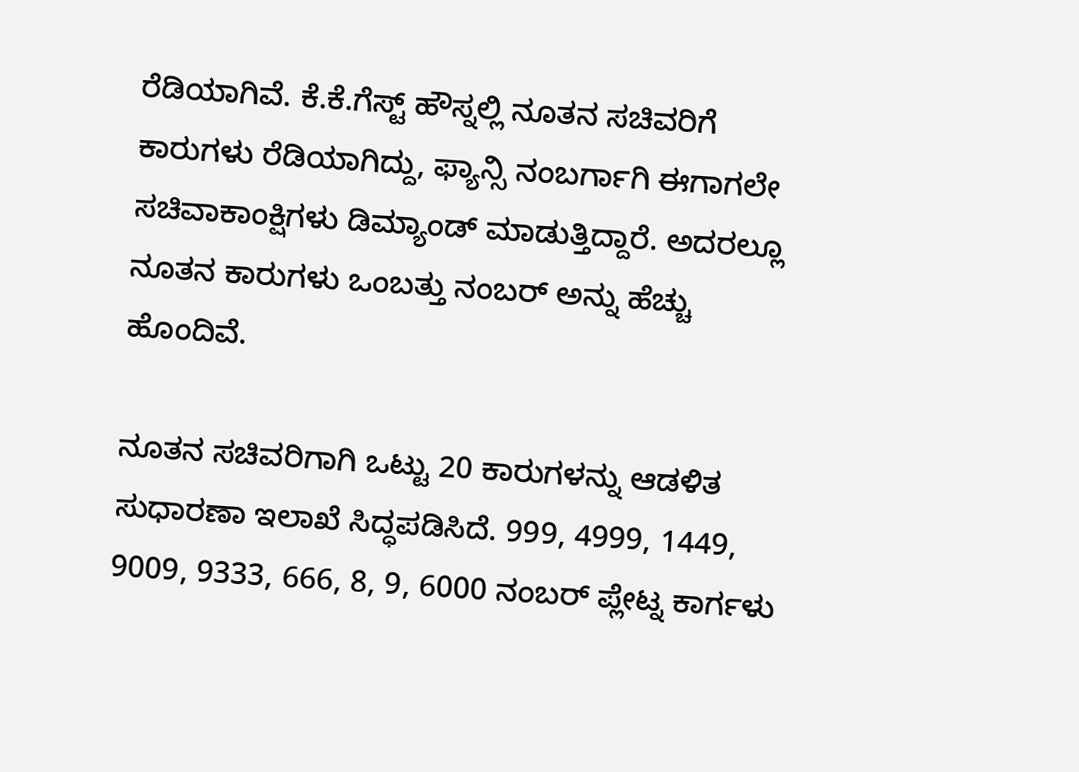ರೆಡಿಯಾಗಿವೆ. ಕೆ.ಕೆ.ಗೆಸ್ಟ್ ಹೌಸ್ನಲ್ಲಿ ನೂತನ ಸಚಿವರಿಗೆ ಕಾರುಗಳು ರೆಡಿಯಾಗಿದ್ದು, ಫ್ಯಾನ್ಸಿ ನಂಬರ್ಗಾಗಿ ಈಗಾಗಲೇ ಸಚಿವಾಕಾಂಕ್ಷಿಗಳು ಡಿಮ್ಯಾಂಡ್ ಮಾಡುತ್ತಿದ್ದಾರೆ. ಅದರಲ್ಲೂ ನೂತನ ಕಾರುಗಳು ಒಂಬತ್ತು ನಂಬರ್ ಅನ್ನು ಹೆಚ್ಚು ಹೊಂದಿವೆ.

ನೂತನ ಸಚಿವರಿಗಾಗಿ ಒಟ್ಟು 20 ಕಾರುಗಳನ್ನು ಆಡಳಿತ ಸುಧಾರಣಾ ಇಲಾಖೆ ಸಿದ್ಧಪಡಿಸಿದೆ. 999, 4999, 1449, 9009, 9333, 666, 8, 9, 6000 ನಂಬರ್ ಪ್ಲೇಟ್ನ ಕಾರ್ಗಳು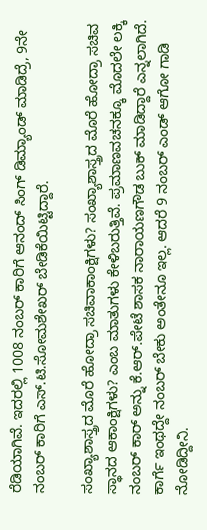ರೆಡಿಯಾಗಿವೆ. ಇದರಲ್ಲಿ 1008 ನಂಬರ್ ಕಾರಿಗೆ ಆನಂದ್ ಸಿಂಗ್ ಡಿಮ್ಯಾಂಡ್ ಮಾಡಿದ್ರೆ, 9ನೇ ನಂಬರ್ ಕಾರಿಗೆ ಎಸ್.ಟಿ.ಸೋಮಶೇಖರ್ ಬೇಡಿಕೆಯಿಟ್ಟಿದ್ದಾರೆ.

ಸಂಖ್ಯಾಶಾಸ್ತ್ರದ ಮೊರೆ ಹೋದ್ರಾ ಸಚಿವಾಕಾಂಕ್ಷಿಗಳು? ಸಂಖ್ಯಾಶಾಸ್ತ್ರದ ಮೊರೆ ಹೋದ್ರಾ ಸಚಿವ ಸ್ಥಾನದ ಆಕಾಂಕ್ಷಿಗಳು? ಎಂಬ ಮಾತುಗಳು ಕೇಳಿಬರುತ್ತಿವೆ. ಪ್ರಮಾಣವಚನಕ್ಕೂ ಮೊದಲೇ ಲಕ್ಕಿ ನಂಬರ್ ಕಾರ್ ಅನ್ನು ಕೆ.ಆರ್.ಪೇಟೆ ಶಾಸಕ ನಾರಾಯಣಗೌಡ ಬುಕ್ ಮಾಡಿದ್ದಾರೆ ಎನ್ನಲಾಗಿದೆ. ಕಾರ್ಗೆ ಇಂಥದ್ದೇ ನಂಬರ್ ಬೇಕು ಅಂತೇನೂ ಇಲ್ಲ. ಆದರೆ 9 ನಂಬರ್ ಎಂಡ್ ಆಗೋ ಗಾಡಿ ನೋಡಿದ್ದೀನಿ.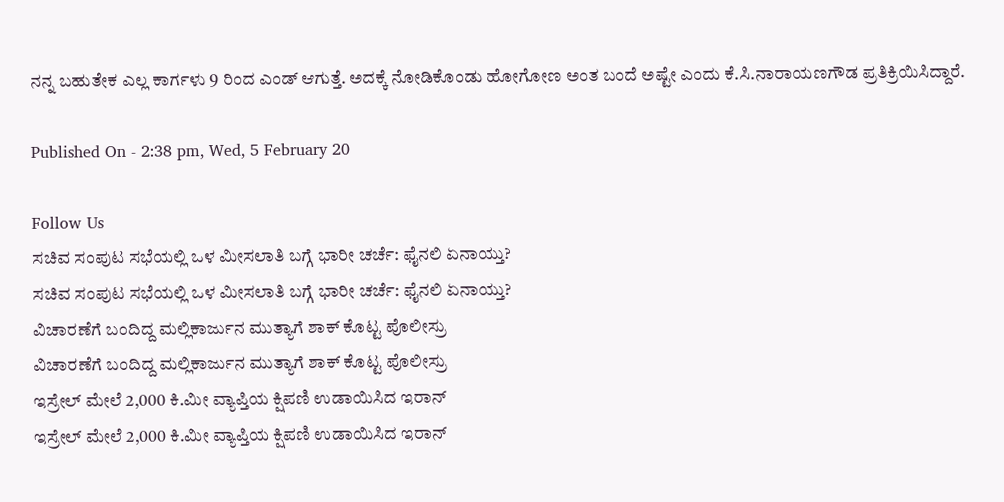ನನ್ನ ಬಹುತೇಕ ಎಲ್ಲ ಕಾರ್ಗಳು 9 ರಿಂದ ಎಂಡ್ ಆಗುತ್ತೆ. ಅದಕ್ಕೆ ನೋಡಿಕೊಂಡು ಹೋಗೋಣ ಅಂತ ಬಂದೆ ಅಷ್ಟೇ ಎಂದು ಕೆ.ಸಿ.ನಾರಾಯಣಗೌಡ ಪ್ರತಿಕ್ರಿಯಿಸಿದ್ದಾರೆ.

Published On - 2:38 pm, Wed, 5 February 20

Follow Us
ಸಚಿವ ಸಂಪುಟ ಸಭೆಯಲ್ಲಿ ಒಳ ಮೀಸಲಾತಿ ಬಗ್ಗೆ ಭಾರೀ ಚರ್ಚೆ: ಫೈನಲಿ ಏನಾಯ್ತು?
ಸಚಿವ ಸಂಪುಟ ಸಭೆಯಲ್ಲಿ ಒಳ ಮೀಸಲಾತಿ ಬಗ್ಗೆ ಭಾರೀ ಚರ್ಚೆ: ಫೈನಲಿ ಏನಾಯ್ತು?
ವಿಚಾರಣೆಗೆ ಬಂದಿದ್ದ ಮಲ್ಲಿಕಾರ್ಜುನ ಮುತ್ಯಾಗೆ ಶಾಕ್ ಕೊಟ್ಟ ಪೊಲೀಸ್ರು
ವಿಚಾರಣೆಗೆ ಬಂದಿದ್ದ ಮಲ್ಲಿಕಾರ್ಜುನ ಮುತ್ಯಾಗೆ ಶಾಕ್ ಕೊಟ್ಟ ಪೊಲೀಸ್ರು
ಇಸ್ರೇಲ್ ಮೇಲೆ 2,000 ಕಿ.ಮೀ ವ್ಯಾಪ್ತಿಯ ಕ್ಷಿಪಣಿ ಉಡಾಯಿಸಿದ ಇರಾನ್
ಇಸ್ರೇಲ್ ಮೇಲೆ 2,000 ಕಿ.ಮೀ ವ್ಯಾಪ್ತಿಯ ಕ್ಷಿಪಣಿ ಉಡಾಯಿಸಿದ ಇರಾನ್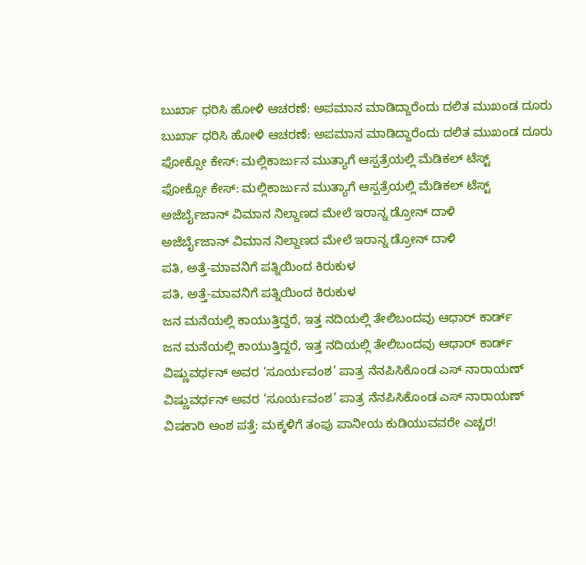ಬುರ್ಖಾ ಧರಿಸಿ ಹೋಳಿ ಆಚರಣೆ: ಅಪಮಾನ ಮಾಡಿದ್ದಾರೆಂದು ದಲಿತ ಮುಖಂಡ ದೂರು
ಬುರ್ಖಾ ಧರಿಸಿ ಹೋಳಿ ಆಚರಣೆ: ಅಪಮಾನ ಮಾಡಿದ್ದಾರೆಂದು ದಲಿತ ಮುಖಂಡ ದೂರು
ಫೋಕ್ಸೋ ಕೇಸ್: ಮಲ್ಲಿಕಾರ್ಜುನ ಮುತ್ಯಾಗೆ ಆಸ್ಪತ್ರೆಯಲ್ಲಿ ಮೆಡಿಕಲ್ ಟೆಸ್ಟ್
ಫೋಕ್ಸೋ ಕೇಸ್: ಮಲ್ಲಿಕಾರ್ಜುನ ಮುತ್ಯಾಗೆ ಆಸ್ಪತ್ರೆಯಲ್ಲಿ ಮೆಡಿಕಲ್ ಟೆಸ್ಟ್
ಅಜೆರ್ಬೈಜಾನ್ ವಿಮಾನ ನಿಲ್ದಾಣದ ಮೇಲೆ ಇರಾನ್ನ ಡ್ರೋನ್ ದಾಳಿ
ಅಜೆರ್ಬೈಜಾನ್ ವಿಮಾನ ನಿಲ್ದಾಣದ ಮೇಲೆ ಇರಾನ್ನ ಡ್ರೋನ್ ದಾಳಿ
ಪತಿ, ಅತ್ತೆ-ಮಾವನಿಗೆ ಪತ್ನಿಯಿಂದ ಕಿರುಕುಳ
ಪತಿ, ಅತ್ತೆ-ಮಾವನಿಗೆ ಪತ್ನಿಯಿಂದ ಕಿರುಕುಳ
ಜನ ಮನೆಯಲ್ಲಿ ಕಾಯುತ್ತಿದ್ದರೆ, ಇತ್ತ ನದಿಯಲ್ಲಿ ತೇಲಿಬಂದವು ಆಧಾರ್ ಕಾರ್ಡ್
ಜನ ಮನೆಯಲ್ಲಿ ಕಾಯುತ್ತಿದ್ದರೆ, ಇತ್ತ ನದಿಯಲ್ಲಿ ತೇಲಿಬಂದವು ಆಧಾರ್ ಕಾರ್ಡ್
ವಿಷ್ಣುವರ್ಧನ್ ಅವರ ‘ಸೂರ್ಯವಂಶ’ ಪಾತ್ರ ನೆನಪಿಸಿಕೊಂಡ ಎಸ್ ನಾರಾಯಣ್
ವಿಷ್ಣುವರ್ಧನ್ ಅವರ ‘ಸೂರ್ಯವಂಶ’ ಪಾತ್ರ ನೆನಪಿಸಿಕೊಂಡ ಎಸ್ ನಾರಾಯಣ್
ವಿಷಕಾರಿ ಅಂಶ ಪತ್ತೆ: ಮಕ್ಕಳಿಗೆ ತಂಪು ಪಾನೀಯ ಕುಡಿಯುವವರೇ ಎಚ್ಚರ!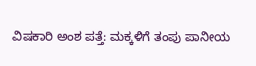ವಿಷಕಾರಿ ಅಂಶ ಪತ್ತೆ: ಮಕ್ಕಳಿಗೆ ತಂಪು ಪಾನೀಯ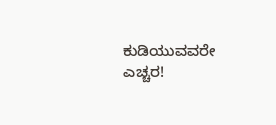ಕುಡಿಯುವವರೇ ಎಚ್ಚರ!